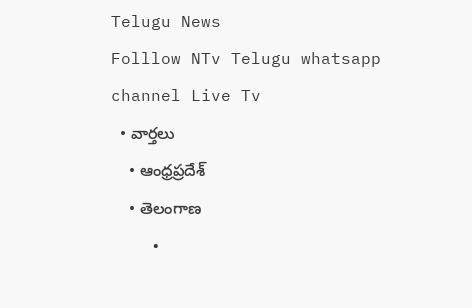Telugu News
Folllow NTv Telugu whatsapp channel Live Tv
  • వార్తలు
    • ఆంధ్రప్రదేశ్
    • తెలంగాణ
    •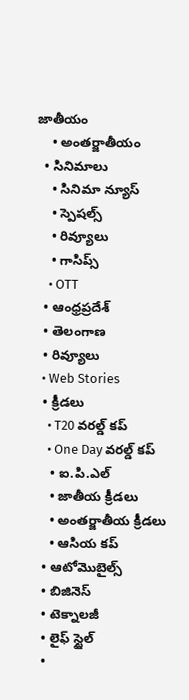జాతీయం
    • అంతర్జాతీయం
  • సినిమాలు
    • సినిమా న్యూస్
    • స్పెషల్స్
    • రివ్యూలు
    • గాసిప్స్
    • OTT
  • ఆంధ్రప్రదేశ్
  • తెలంగాణ
  • రివ్యూలు
  • Web Stories
  • క్రీడలు
    • T20 వరల్డ్ కప్
    • One Day వరల్డ్ కప్
    • ఐ.పి.ఎల్
    • జాతీయ క్రీడలు
    • అంతర్జాతీయ క్రీడలు
    • ఆసియ కప్
  • ఆటోమొబైల్స్
  • బిజినెస్‌
  • టెక్నాలజీ
  • లైఫ్ స్టైల్
  •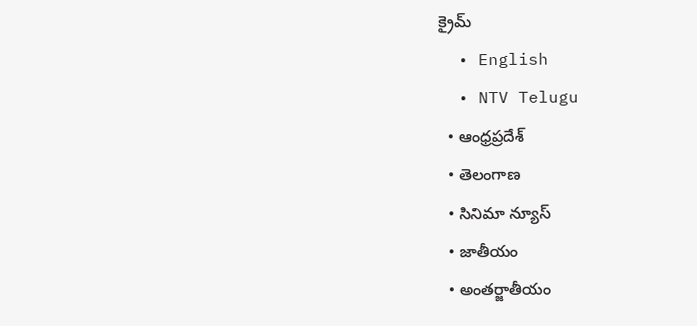క్రైమ్
  • English
  • NTV Telugu
  • ఆంధ్రప్రదేశ్
  • తెలంగాణ
  • సినిమా న్యూస్
  • జాతీయం
  • అంతర్జాతీయం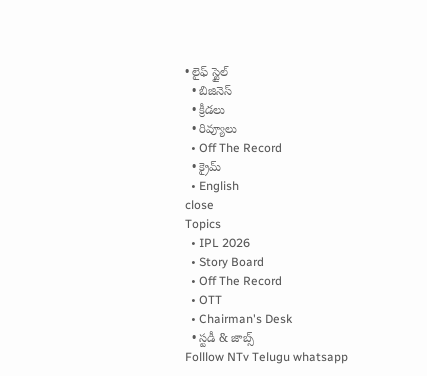• లైఫ్ స్టైల్
  • బిజినెస్‌
  • క్రీడలు
  • రివ్యూలు
  • Off The Record
  • క్రైమ్
  • English
close
Topics
  • IPL 2026
  • Story Board
  • Off The Record
  • OTT
  • Chairman's Desk
  • స్టడీ & జాబ్స్
Folllow NTv Telugu whatsapp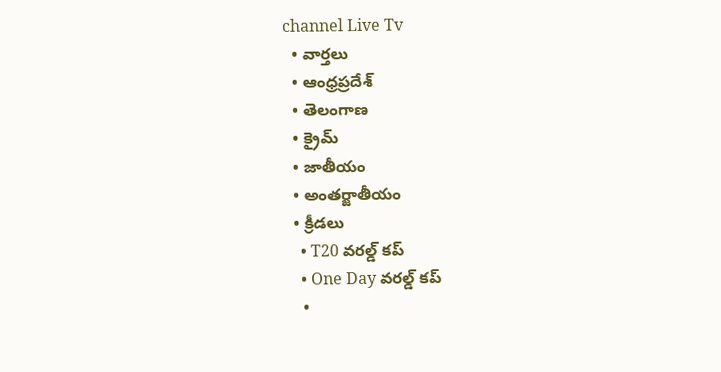channel Live Tv
  • వార్తలు
  • ఆంధ్రప్రదేశ్
  • తెలంగాణ
  • క్రైమ్
  • జాతీయం
  • అంతర్జాతీయం
  • క్రీడలు
    • T20 వరల్డ్ కప్
    • One Day వరల్డ్ కప్
    •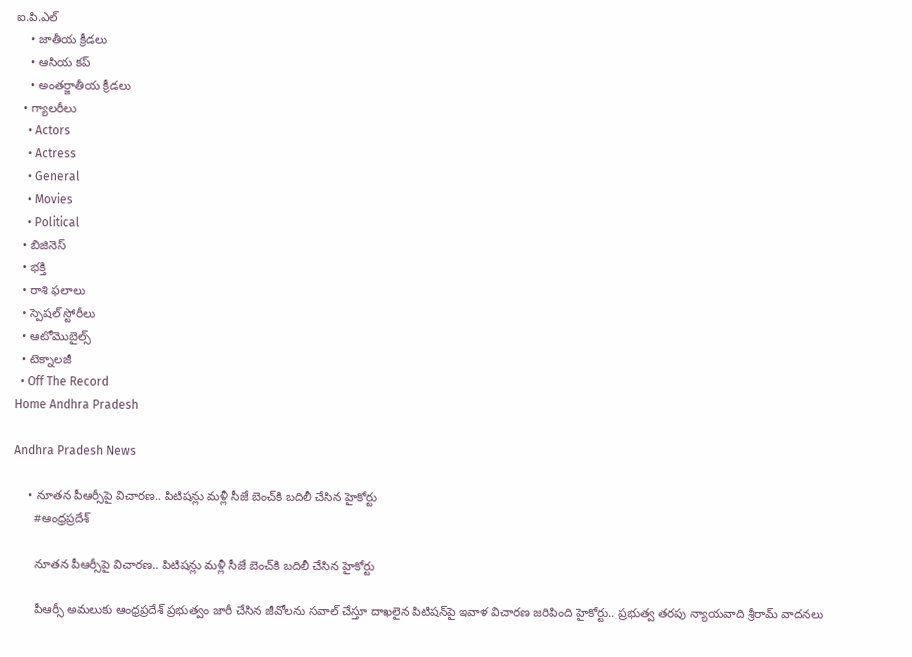ఐ.పి.ఎల్
    • జాతీయ క్రీడలు
    • ఆసియ కప్
    • అంతర్జాతీయ క్రీడలు
  • గ్యాలరీలు
    • Actors
    • Actress
    • General
    • Movies
    • Political
  • బిజినెస్‌
  • భక్తి
  • రాశి ఫలాలు
  • స్పెషల్‌ స్టోరీలు
  • ఆటోమొబైల్స్
  • టెక్నాలజీ
  • Off The Record
Home Andhra Pradesh

Andhra Pradesh News

    • నూతన పీఆర్సీపై విచారణ.. పిటిషన్లు మళ్లీ సీజే బెంచ్‌కి బ‌దిలీ చేసిన హైకోర్టు
      #ఆంధ్రప్రదేశ్

      నూతన పీఆర్సీపై విచారణ.. పిటిషన్లు మళ్లీ సీజే బెంచ్‌కి బ‌దిలీ చేసిన హైకోర్టు

      పీఆర్సీ అమలుకు ఆంధ్ర‌ప్ర‌దేశ్‌ ప్రభుత్వం జారీ చేసిన జీవోలను సవాల్‌ చేస్తూ దాఖలైన పిటిషన్‌పై ఇవాళ విచార‌ణ జ‌రిపింది హైకోర్టు.. ప్రభుత్వ తరపు న్యాయవాది శ్రీరామ్‌ వాదనలు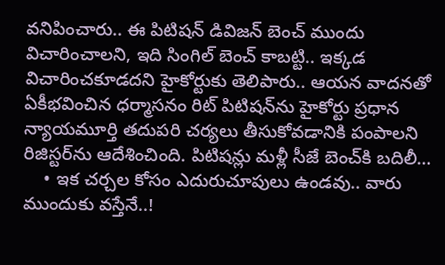వ‌నిపించారు.. ఈ పిటిషన్‌ డివిజన్‌ బెంచ్‌ ముందు విచారించాలని, ఇది సింగిల్‌ బెంచ్‌ కాబట్టి.. ఇక్కడ విచారించకూడదని హైకోర్టుకు తెలిపారు.. ఆయ‌న వాదనతో ఏకీభవించిన ధర్మాసనం రిట్ పిటిషన్‌ను హైకోర్టు ప్రధాన న్యాయమూర్తి తదుపరి చర్యలు తీసుకోవడానికి పంపాలని రిజిస్టర్‌ను ఆదేశించింది. పిటిషన్లు మళ్లీ సీజే బెంచ్‌కి బదిలీ…
    • ఇక‌ చ‌ర్చ‌ల కోసం ఎదురుచూపులు ఉండ‌వు.. వారు ముందుకు వ‌స్తేనే..!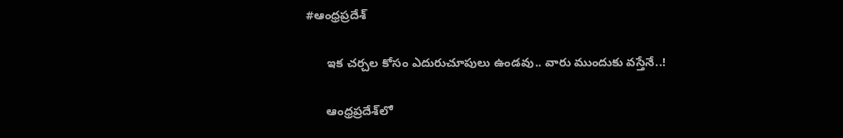#ఆంధ్రప్రదేశ్

      ఇక‌ చ‌ర్చ‌ల కోసం ఎదురుచూపులు ఉండ‌వు.. వారు ముందుకు వ‌స్తేనే..!

      ఆంధ్ర‌ప్ర‌దేశ్‌లో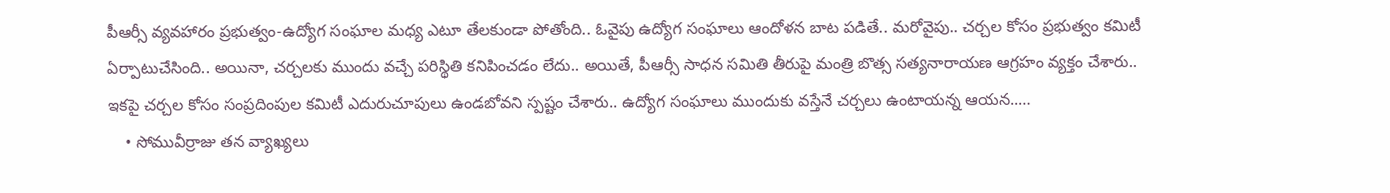పీఆర్సీ వ్య‌వ‌హారం ప్ర‌భుత్వం-ఉద్యోగ సంఘాల మ‌ధ్య ఎటూ తేల‌కుండా పోతోంది.. ఓవైపు ఉద్యోగ సంఘాలు ఆందోళ‌న బాట ప‌డితే.. మ‌రోవైపు.. చ‌ర్చ‌ల కోసం ప్ర‌భుత్వం క‌మిటీ ఏర్పాటుచేసింది.. అయినా, చ‌ర్చ‌ల‌కు ముందు వ‌చ్చే ప‌రిస్థితి క‌నిపించ‌డం లేదు.. అయితే, పీఆర్సీ సాధ‌న స‌మితి తీరుపై మంత్రి బొత్స స‌త్య‌నారాయ‌ణ ఆగ్ర‌హం వ్య‌క్తం చేశారు.. ఇక‌పై చ‌ర్చ‌ల కోసం సంప్ర‌దింపుల క‌మిటీ ఎదురుచూపులు ఉండ‌బోవ‌ని స్ప‌ష్టం చేశారు.. ఉద్యోగ సంఘాలు ముందుకు వ‌స్తేనే చ‌ర్చ‌లు ఉంటాయ‌న్న ఆయ‌న‌..…
    • సోమువీర్రాజు త‌న వ్యాఖ్యలు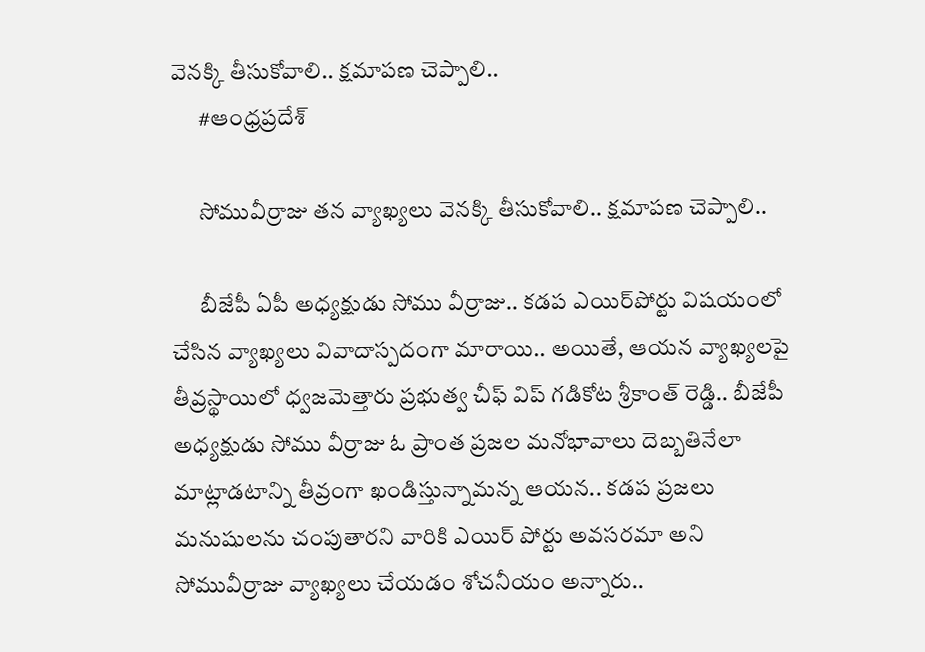వెన‌క్కి తీసుకోవాలి.. క్షమాపణ చెప్పాలి..
      #ఆంధ్రప్రదేశ్

      సోమువీర్రాజు త‌న వ్యాఖ్యలు వెన‌క్కి తీసుకోవాలి.. క్షమాపణ చెప్పాలి..

      బీజేపీ ఏపీ అధ్య‌క్షుడు సోము వీర్రాజు.. క‌డ‌ప ఎయిర్‌పోర్టు విష‌యంలో చేసిన వ్యాఖ్య‌లు వివాదాస్ప‌దంగా మారాయి.. అయితే, ఆయ‌న వ్యాఖ్య‌ల‌పై తీవ్ర‌స్థాయిలో ధ్వ‌జ‌మెత్తారు ప్ర‌భుత్వ చీఫ్ విప్ గడికోట శ్రీకాంత్ రెడ్డి.. బీజేపీ అధ్యక్షుడు సోము వీర్రాజు ఓ ప్రాంత ప్రజల మనోభావాలు దెబ్బతినేలా మాట్లాడటాన్ని తీవ్రంగా ఖండిస్తున్నామ‌న్న ఆయ‌న‌.. కడప ప్రజలు మనుషులను చంపుతారని వారికి ఎయిర్ పోర్టు అవసరమా అని సోమువీర్రాజు వ్యాఖ్యలు చేయడం శోచనీయం అన్నారు..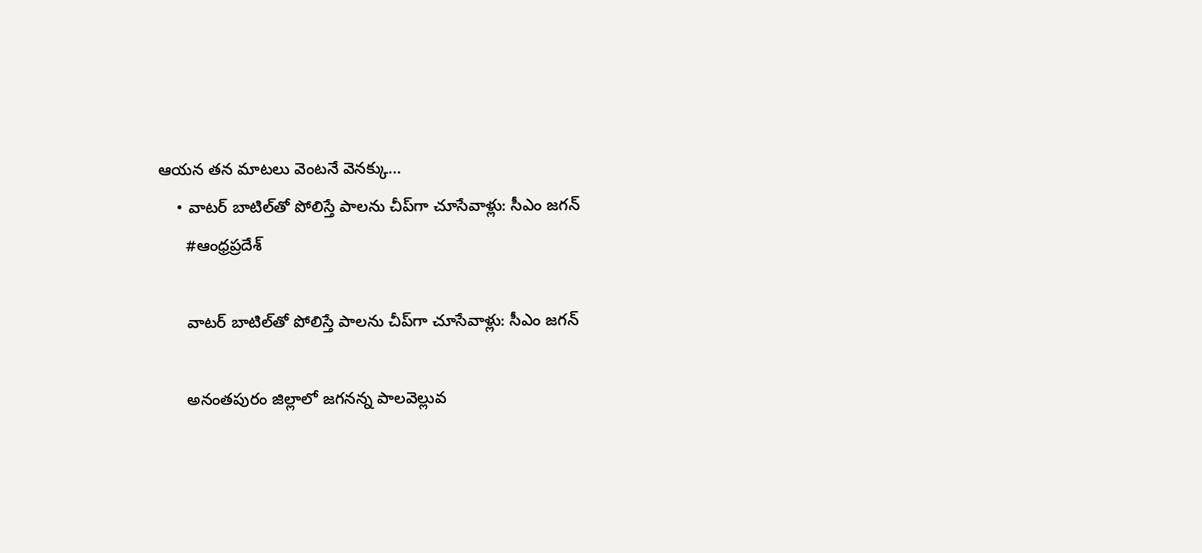ఆయన తన మాటలు వెంట‌నే వెనక్కు…
    • వాటర్ బాటిల్‌తో పోలిస్తే పాలను చీప్‌గా చూసేవాళ్లు: సీఎం జగన్
      #ఆంధ్రప్రదేశ్

      వాటర్ బాటిల్‌తో పోలిస్తే పాలను చీప్‌గా చూసేవాళ్లు: సీఎం జగన్

      అనంతపురం జిల్లాలో జగనన్న పాలవెల్లువ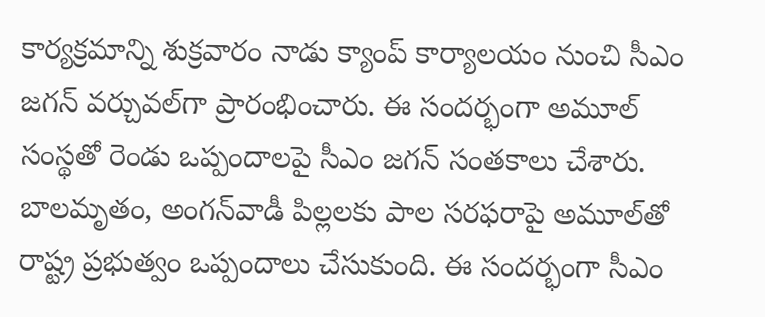కార్యక్రమాన్ని శుక్రవారం నాడు క్యాంప్ కార్యాలయం నుంచి సీఎం జగన్ వర్చువల్‌గా ప్రారంభించారు. ఈ సందర్భంగా అమూల్ సంస్థతో రెండు ఒప్పందాలపై సీఎం జగన్ సంతకాలు చేశారు. బాలమృతం, అంగన్‌వాడీ పిల్లలకు పాల సరఫరాపై అమూల్‌తో రాష్ట్ర ప్రభుత్వం ఒప్పందాలు చేసుకుంది. ఈ సందర్భంగా సీఎం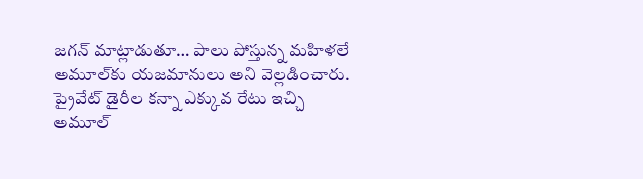జగన్ మాట్లాడుతూ… పాలు పోస్తున్న మహిళలే అమూల్‌కు యజమానులు అని వెల్లడించారు. ప్రైవేట్ డైరీల కన్నా ఎక్కువ రేటు ఇచ్చి అమూల్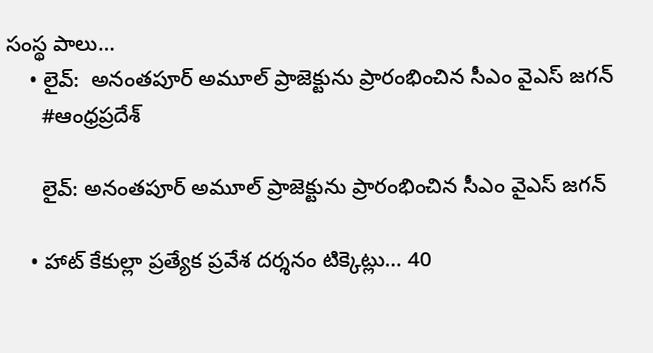సంస్థ పాలు…
    • లైవ్‌:  అనంత‌పూర్‌ అమూల్ ప్రాజెక్టును ప్రారంభించిన సీఎం వైఎస్ జ‌గ‌న్‌
      #ఆంధ్రప్రదేశ్

      లైవ్‌: అనంత‌పూర్‌ అమూల్ ప్రాజెక్టును ప్రారంభించిన సీఎం వైఎస్ జ‌గ‌న్‌

    • హాట్ కేకుల్లా ప్రత్యేక ప్రవేశ దర్శనం టిక్కెట్లు… 40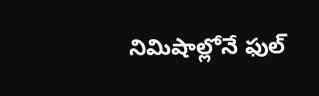నిమిషాల్లోనే ఫుల్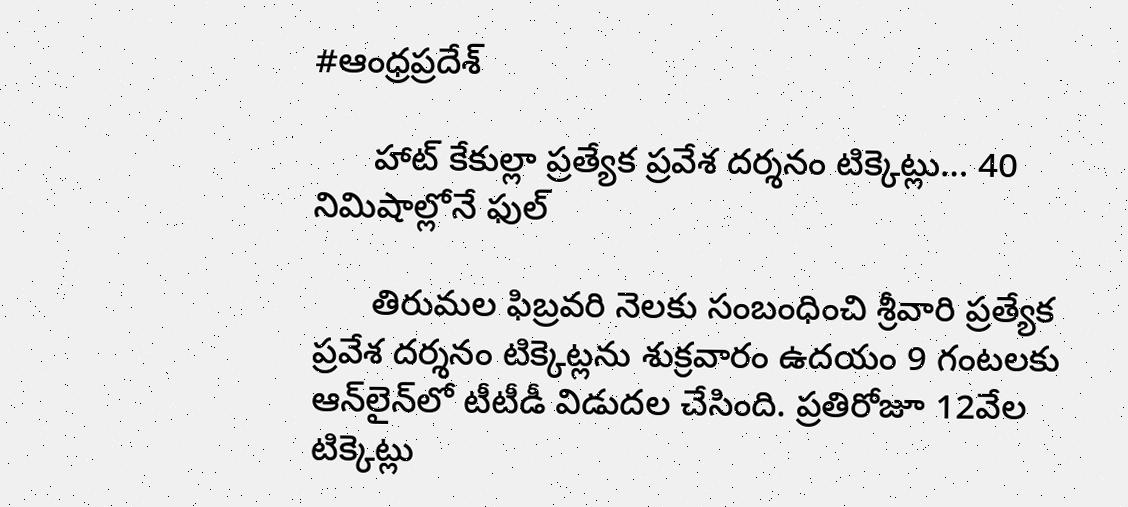#ఆంధ్రప్రదేశ్

      హాట్ కేకుల్లా ప్రత్యేక ప్రవేశ దర్శనం టిక్కెట్లు… 40 నిమిషాల్లోనే ఫుల్

      తిరుమల ఫిబ్రవరి నెలకు సంబంధించి శ్రీవారి ప్రత్యేక ప్రవేశ దర్శనం టిక్కెట్లను శుక్రవారం ఉదయం 9 గంటలకు ఆన్‌లైన్‌లో టీటీడీ విడుదల చేసింది. ప్రతిరోజూ 12వేల టిక్కెట్లు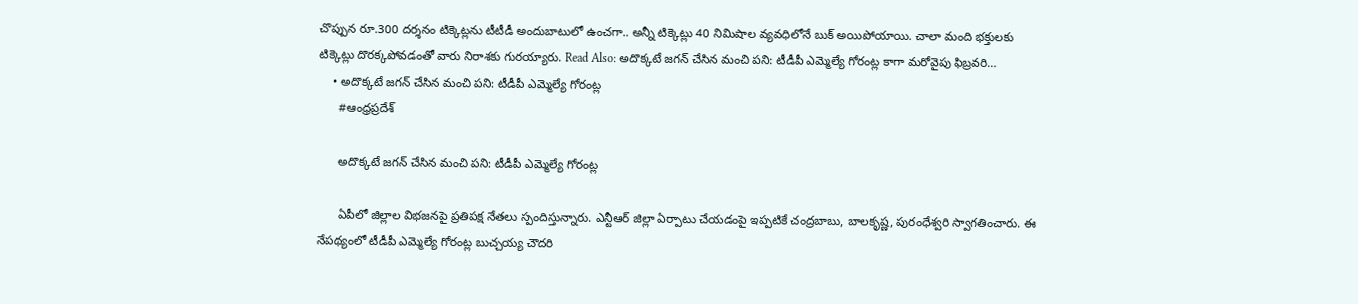చొప్పున రూ.300 దర్శనం టిక్కెట్లను టీటీడీ అందుబాటులో ఉంచగా.. అన్నీ టిక్కెట్లు 40 నిమిషాల వ్యవధిలోనే బుక్ అయిపోయాయి. చాలా మంది భక్తులకు టిక్కెట్లు దొరక్కపోవడంతో వారు నిరాశకు గురయ్యారు. Read Also: అదొక్కటే జగన్ చేసిన మంచి పని: టీడీపీ ఎమ్మెల్యే గోరంట్ల కాగా మరోవైపు ఫిబ్రవరి…
    • అదొక్కటే జగన్ చేసిన మంచి పని: టీడీపీ ఎమ్మెల్యే గోరంట్ల
      #ఆంధ్రప్రదేశ్

      అదొక్కటే జగన్ చేసిన మంచి పని: టీడీపీ ఎమ్మెల్యే గోరంట్ల

      ఏపీలో జిల్లాల విభజనపై ప్రతిపక్ష నేతలు స్పందిస్తున్నారు. ఎన్టీఆర్ జిల్లా ఏర్పాటు చేయడంపై ఇప్పటికే చంద్రబాబు, బాలకృష్ణ, పురంధేశ్వరి స్వాగతించారు. ఈ నేపథ్యంలో టీడీపీ ఎమ్మెల్యే గోరంట్ల బుచ్చయ్య చౌదరి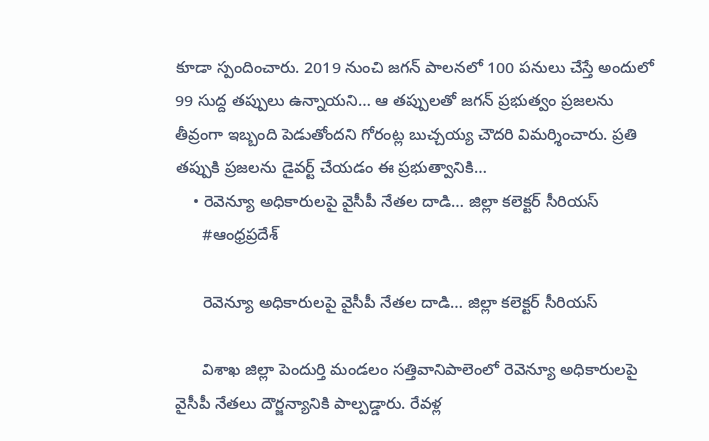కూడా స్పందించారు. 2019 నుంచి జగన్ పాలనలో 100 పనులు చేస్తే అందులో 99 సుద్ద తప్పులు ఉన్నాయని… ఆ తప్పులతో జగన్ ప్రభుత్వం ప్రజలను తీవ్రంగా ఇబ్బంది పెడుతోందని గోరంట్ల బుచ్చయ్య చౌదరి విమర్శించారు. ప్రతి తప్పుకి ప్రజలను డైవర్ట్ చేయడం ఈ ప్రభుత్వానికి…
    • రెవెన్యూ అధికారులపై వైసీపీ నేతల దాడి… జిల్లా కలెక్టర్ సీరియస్
      #ఆంధ్రప్రదేశ్

      రెవెన్యూ అధికారులపై వైసీపీ నేతల దాడి… జిల్లా కలెక్టర్ సీరియస్

      విశాఖ జిల్లా పెందుర్తి మండలం సత్తివానిపాలెంలో రెవెన్యూ అధికారులపై వైసీపీ నేతలు దౌర్జన్యానికి పాల్పడ్డారు. రేవళ్ల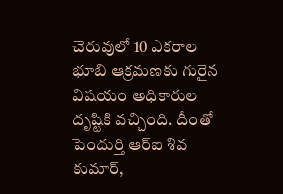చెరువులో 10 ఎకరాల భూబి ఆక్రమణకు గురైన విషయం అధికారుల దృష్టికి వచ్చింది. దీంతో పెందుర్తి ఆర్ఐ శివ కుమార్,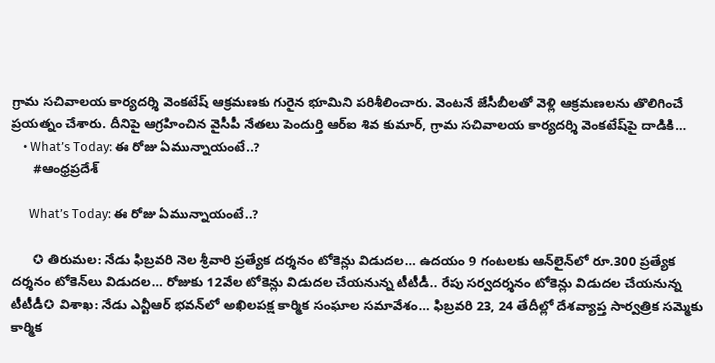గ్రామ సచివాలయ కార్యదర్శి వెంకటేష్ ఆక్రమణకు గురైన భూమిని పరిశీలించారు. వెంటనే జేసీబీలతో వెళ్లి ఆక్రమణలను తొలిగించే ప్రయత్నం చేశారు. దీనిపై ఆగ్రహించిన వైసీపీ నేతలు పెందుర్తి ఆర్ఐ శివ కుమార్, గ్రామ సచివాలయ కార్యదర్శి వెంకటేష్‌పై దాడికి…
    • What’s Today: ఈ రోజు ఏమున్నాయంటే..?
      #ఆంధ్రప్రదేశ్

      What’s Today: ఈ రోజు ఏమున్నాయంటే..?

      ✪ తిరుమల: నేడు ఫిబ్రవరి నెల శ్రీవారి ప్రత్యేక దర్శనం టోకెన్లు విడుదల… ఉదయం 9 గంటలకు ఆన్‌లైన్‌లో రూ.300 ప్రత్యేక దర్శనం టోకెన్‌లు విడుదల… రోజుకు 12వేల టోకెన్లు విడుదల చేయనున్న టీటీడీ.. రేపు సర్వదర్శనం టోకెన్లు విడుదల చేయనున్న టీటీడీ✪ విశాఖ: నేడు ఎన్టీఆర్ భవన్‌లో అఖిలపక్ష కార్మిక సంఘాల సమావేశం… ఫిబ్రవరి 23, 24 తేదీల్లో దేశవ్యాప్త సార్వత్రిక సమ్మెకు కార్మిక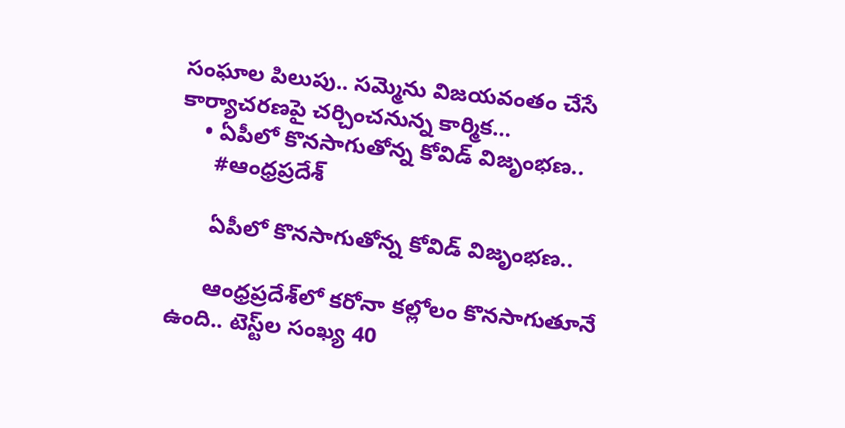సంఘాల పిలుపు.. సమ్మెను విజయవంతం చేసే కార్యాచరణపై చర్చించనున్న కార్మిక…
    • ఏపీలో కొన‌సాగుతోన్న కోవిడ్ విజృంభ‌ణ‌..
      #ఆంధ్రప్రదేశ్

      ఏపీలో కొన‌సాగుతోన్న కోవిడ్ విజృంభ‌ణ‌..

      ఆంధ్ర‌ప్ర‌దేశ్‌లో క‌రోనా క‌ల్లోలం కొన‌సాగుతూనే ఉంది.. టెస్ట్‌ల సంఖ్య 40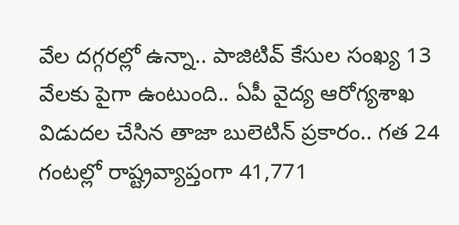వేల ద‌గ్గ‌ర‌ల్లో ఉన్నా.. పాజిటివ్ కేసుల సంఖ్య 13 వేల‌కు పైగా ఉంటుంది.. ఏపీ వైద్య ఆరోగ్య‌శాఖ విడుద‌ల చేసిన తాజా బులెటిన్ ప్ర‌కారం.. గ‌త 24 గంట‌ల్లో రాష్ట్రవ్యాప్తంగా 41,771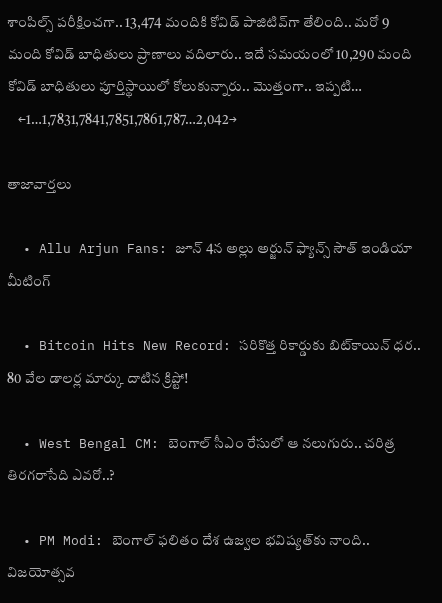శాంపిల్స్ ప‌రీక్షించ‌గా.. 13,474 మందికి కోవిడ్ పాజిటివ్‌గా తేలింది.. మ‌రో 9 మంది కోవిడ్ బాధితులు ప్రాణాలు వ‌దిలారు.. ఇదే స‌మ‌యంలో 10,290 మంది కోవిడ్ బాధితులు పూర్తిస్థాయిలో కోలుకున్నారు.. మొత్తంగా.. ఇప్ప‌టి…
    ←1…1,7831,7841,7851,7861,787…2,042→

తాజావార్తలు

  • Allu Arjun Fans: జూన్ 4న అల్లు అర్జున్ ఫ్యాన్స్ సౌత్ ఇండియా మీటింగ్

  • Bitcoin Hits New Record: సరికొత్త రికార్డుకు బిట్‌కాయిన్ ధర.. 80 వేల డాలర్ల మార్కు దాటిన క్రిప్టో!

  • West Bengal CM: బెంగాల్ సీఎం రేసులో ఆ నలుగురు.. చరిత్ర తిరగరాసేది ఎవరో..?

  • PM Modi: బెంగాల్ ఫలితం దేశ ఉజ్వల భవిష్యత్‌కు నాంది.. విజయోత్సవ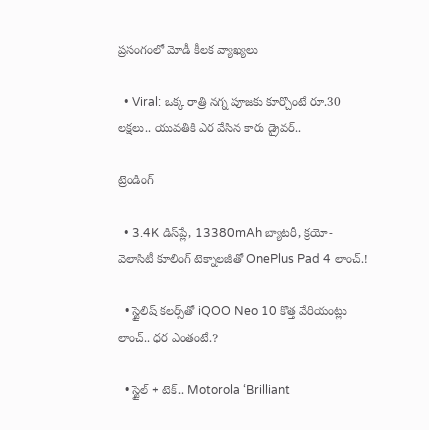ప్రసంగంలో మోడీ కీలక వ్యాఖ్యలు

  • Viral: ఒక్క రాత్రి నగ్న పూజకు కూర్చొంటే రూ.30 లక్షలు.. యువతికి ఎర వేసిన కారు డ్రైవర్..

ట్రెండింగ్‌

  • 3.4K డిస్‌ప్లే, 13380mAh బ్యాటరీ, క్రయో-వెలాసిటీ కూలింగ్ టెక్నాలజీతో OnePlus Pad 4 లాంచ్.!

  • స్టైలిష్ కలర్స్‌తో iQOO Neo 10 కొత్త వేరియంట్లు లాంచ్.. ధర ఎంతంటే.?

  • స్టైల్ + టెక్.. Motorola ‘Brilliant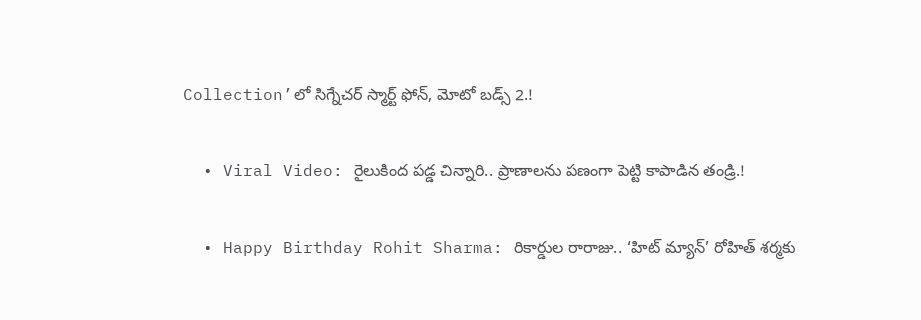Collection’లో సిగ్నేచర్ స్మార్ట్ ఫోన్, మోటో బడ్స్ 2.!

  • Viral Video: రైలుకింద పడ్డ చిన్నారి.. ప్రాణాలను పణంగా పెట్టి కాపాడిన తండ్రి.!

  • Happy Birthday Rohit Sharma: రికార్డుల రారాజు.. ‘హిట్‌ మ్యాన్’ రోహిత్ శర్మకు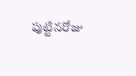పుట్టినరోజు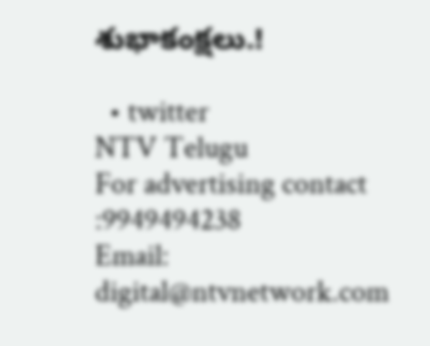శుభాకంక్షలు.!

  • twitter
NTV Telugu
For advertising contact :9949494238
Email: digital@ntvnetwork.com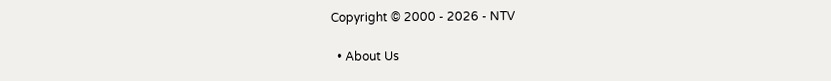Copyright © 2000 - 2026 - NTV

  • About Us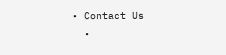• Contact Us
  •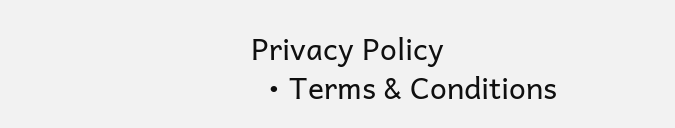Privacy Policy
  • Terms & Conditions